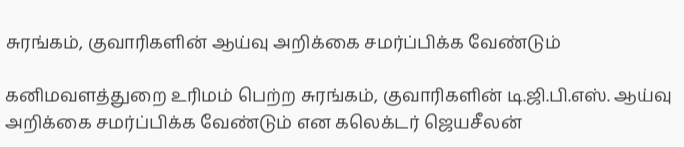சுரங்கம், குவாரிகளின் ஆய்வு அறிக்கை சமர்ப்பிக்க வேண்டும்

கனிமவளத்துறை உரிமம் பெற்ற சுரங்கம், குவாரிகளின் டி.ஜி.பி.எஸ். ஆய்வு அறிக்கை சமர்ப்பிக்க வேண்டும் என கலெக்டர் ஜெயசீலன்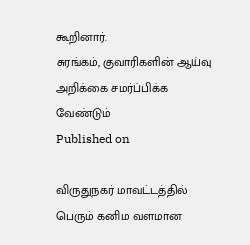கூறினார்.
சுரங்கம், குவாரிகளின் ஆய்வு அறிக்கை சமர்ப்பிக்க வேண்டும்
Published on

விருதுநகர் மாவட்டத்தில் பெரும் கனிம வளமான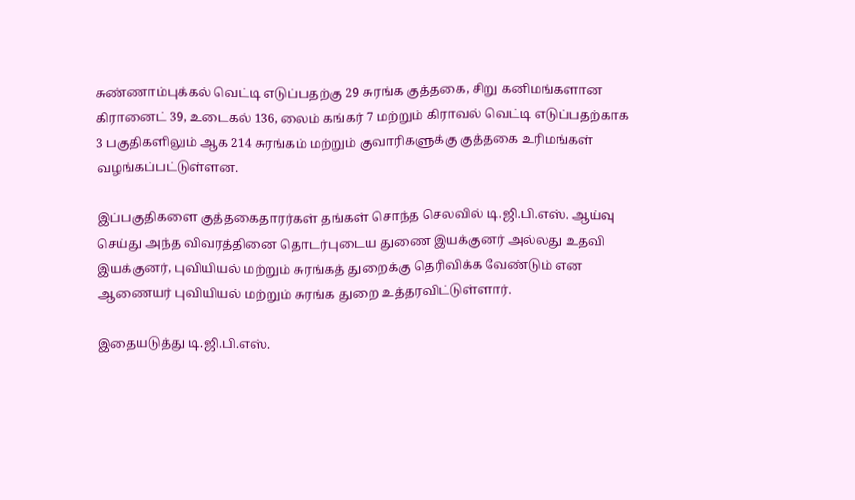சுண்ணாம்புக்கல் வெட்டி எடுப்பதற்கு 29 சுரங்க குத்தகை, சிறு கனிமங்களான கிரானைட் 39, உடைகல் 136, லைம் கங்கர் 7 மற்றும் கிராவல் வெட்டி எடுப்பதற்காக 3 பகுதிகளிலும் ஆக 214 சுரங்கம் மற்றும் குவாரிகளுக்கு குத்தகை உரிமங்கள் வழங்கப்பட்டுள்ளன.

இப்பகுதிகளை குத்தகைதாரர்கள் தங்கள் சொந்த செலவில் டி.ஜி.பி.எஸ். ஆய்வு செய்து அந்த விவரத்தினை தொடர்புடைய துணை இயக்குனர் அல்லது உதவி இயக்குனர், புவியியல் மற்றும் சுரங்கத் துறைக்கு தெரிவிக்க வேண்டும் என ஆணையர் புவியியல் மற்றும் சுரங்க துறை உத்தரவிட்டுள்ளார்.

இதையடுத்து டி.ஜி.பி.எஸ்.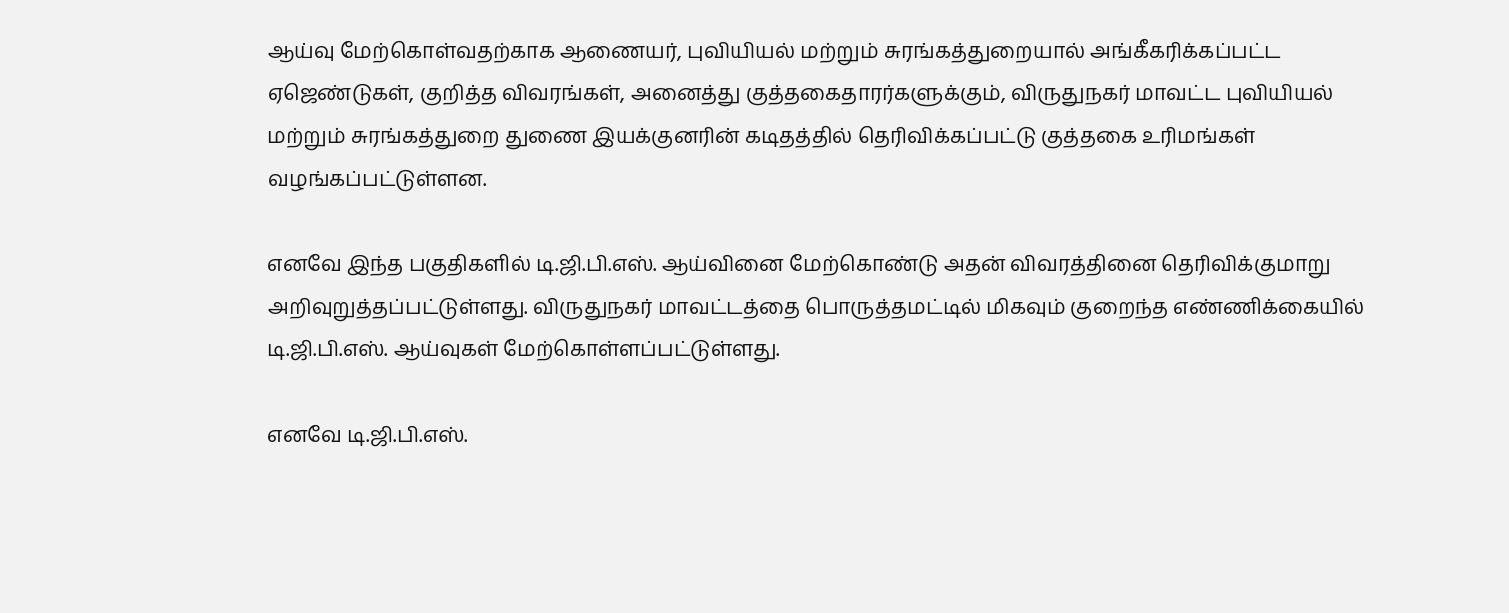ஆய்வு மேற்கொள்வதற்காக ஆணையர், புவியியல் மற்றும் சுரங்கத்துறையால் அங்கீகரிக்கப்பட்ட ஏஜெண்டுகள், குறித்த விவரங்கள், அனைத்து குத்தகைதாரர்களுக்கும், விருதுநகர் மாவட்ட புவியியல் மற்றும் சுரங்கத்துறை துணை இயக்குனரின் கடிதத்தில் தெரிவிக்கப்பட்டு குத்தகை உரிமங்கள் வழங்கப்பட்டுள்ளன.

எனவே இந்த பகுதிகளில் டி.ஜி.பி.எஸ். ஆய்வினை மேற்கொண்டு அதன் விவரத்தினை தெரிவிக்குமாறு அறிவுறுத்தப்பட்டுள்ளது. விருதுநகர் மாவட்டத்தை பொருத்தமட்டில் மிகவும் குறைந்த எண்ணிக்கையில் டி.ஜி.பி.எஸ். ஆய்வுகள் மேற்கொள்ளப்பட்டுள்ளது.

எனவே டி.ஜி.பி.எஸ்.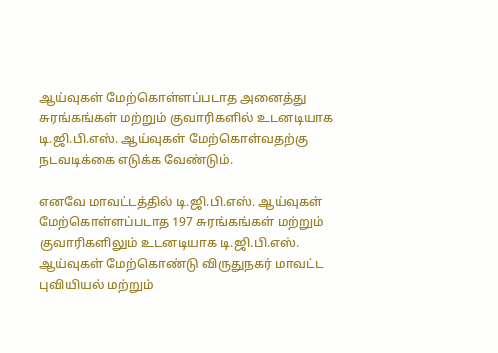ஆய்வுகள் மேற்கொள்ளப்படாத அனைத்து சுரங்கங்கள் மற்றும் குவாரிகளில் உடனடியாக டி.ஜி.பி.எஸ். ஆய்வுகள் மேற்கொள்வதற்கு நடவடிக்கை எடுக்க வேண்டும்.

எனவே மாவட்டத்தில் டி.ஜி.பி.எஸ். ஆய்வுகள் மேற்கொள்ளப்படாத 197 சுரங்கங்கள் மற்றும் குவாரிகளிலும் உடனடியாக டி.ஜி.பி.எஸ். ஆய்வுகள் மேற்கொண்டு விருதுநகர் மாவட்ட புவியியல் மற்றும்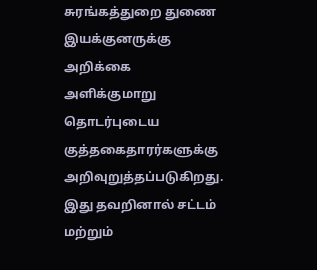சுரங்கத்துறை துணை இயக்குனருக்கு அறிக்கை அளிக்குமாறு தொடர்புடைய குத்தகைதாரர்களுக்கு அறிவுறுத்தப்படுகிறது. இது தவறினால் சட்டம் மற்றும்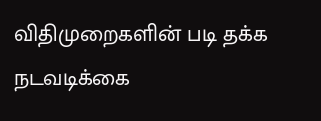விதிமுறைகளின் படி தக்க நடவடிக்கை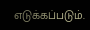எடுக்கப்படும்.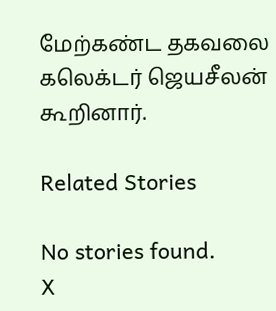மேற்கண்ட தகவலை கலெக்டர் ஜெயசீலன் கூறினார்.

Related Stories

No stories found.
X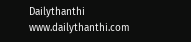Dailythanthi
www.dailythanthi.com